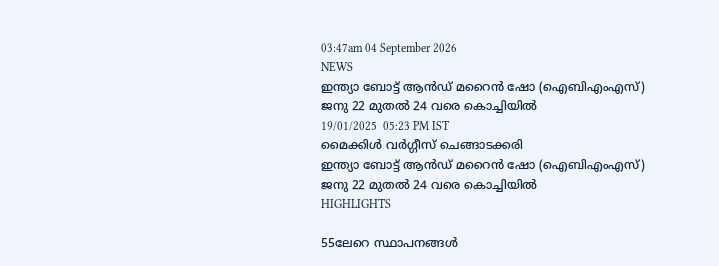03:47am 04 September 2026
NEWS
ഇന്ത്യാ ബോട്ട് ആന്‍ഡ് മറൈന്‍ ഷോ (ഐബിഎംഎസ്) ജനു 22 മുതല്‍ 24 വരെ കൊച്ചിയില്‍
19/01/2025  05:23 PM IST
മൈക്കിൾ വർഗ്ഗീസ് ചെങ്ങാടക്കരി
ഇന്ത്യാ ബോട്ട് ആന്‍ഡ് മറൈന്‍ ഷോ (ഐബിഎംഎസ്) ജനു 22 മുതല്‍ 24 വരെ കൊച്ചിയില്‍
HIGHLIGHTS

55ലേറെ സ്ഥാപനങ്ങള്‍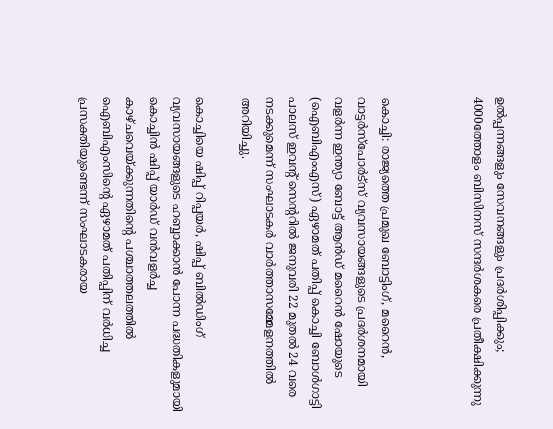ഉല്‍പ്പന്നങ്ങളും സേവനങ്ങളും പ്രദര്‍ശിപ്പിക്കും; 4000ത്തോളം ബിസിനസ് സന്ദര്‍ശകരെ പ്രതീക്ഷിക്കുന്നു



കൊച്ചി: രാജ്യത്തെ പ്രമുഖ ബോട്ടിംഗ്, മറൈന്‍, വാട്ടര്‍സ്‌പോര്‍ട്‌സ് വ്യവസായങ്ങളുടെ പ്രദര്‍ശനമായി വളര്‍ന്ന ഇന്ത്യാ ബോട്ട് ആന്‍ഡ് മറൈന്‍ ഷോയുടെ (ഐബിഎംഎസ്) ഏഴാമത് പതിപ്പ് കൊച്ചി ബോള്‍ഗാട്ടി പാലസ് ഇവന്റ് സെന്ററില്‍ ജനുവരി 22 മുതല്‍ 24 വരെ നടക്കുമെന്ന് സംഘാടകര്‍ വാര്‍ത്താസമ്മേളനത്തില്‍ അറിയിച്ചു.

കൊച്ചിയെ ഷിപ്പ് റിപ്പയര്‍, ഷിപ്പ് ബില്‍ഡിംഗ് വ്യവസായങ്ങളുടെ ഹബ്ബാക്കാന്‍ പോന്ന പദ്ധതികളുമായി കൊച്ചിന്‍ ഷിപ്പ് യാര്‍ഡ് വന്‍വളര്‍ച്ച കാഴ്ചവെയ്ക്കുന്നതിന്റെ പശ്ചാത്തലത്തില്‍ ഐബിഎംസിന്റെ ഏഴാമത് പതിപ്പിന് വര്‍ധിച്ച പ്രസക്തിയുണ്ടെന്ന് സംഘാടകരായ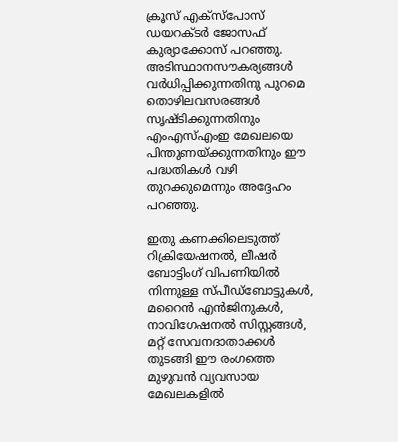ക്രൂസ് എക്‌സ്‌പോസ് ഡയറക്ടര്‍ ജോസഫ് കുര്യാക്കോസ് പറഞ്ഞു. അടിസ്ഥാനസൗകര്യങ്ങള്‍ വര്‍ധിപ്പിക്കുന്നതിനു പുറമെ തൊഴിലവസരങ്ങള്‍ സൃഷ്ടിക്കുന്നതിനും എംഎസ്എംഇ മേഖലയെ പിന്തുണയ്ക്കുന്നതിനും ഈ പദ്ധതികള്‍ വഴി തുറക്കുമെന്നും അദ്ദേഹം പറഞ്ഞു.

ഇതു കണക്കിലെടുത്ത് റിക്രിയേഷനല്‍, ലീഷര്‍ ബോട്ടിംഗ് വിപണിയില്‍ നിന്നുള്ള സ്പീഡ്‌ബോട്ടുകള്‍, മറൈന്‍ എന്‍ജിനുകള്‍, നാവിഗേഷനല്‍ സിസ്റ്റങ്ങള്‍, മറ്റ് സേവനദാതാക്കള്‍ തുടങ്ങി ഈ രംഗത്തെ മുഴുവന്‍ വ്യവസായ മേഖലകളില്‍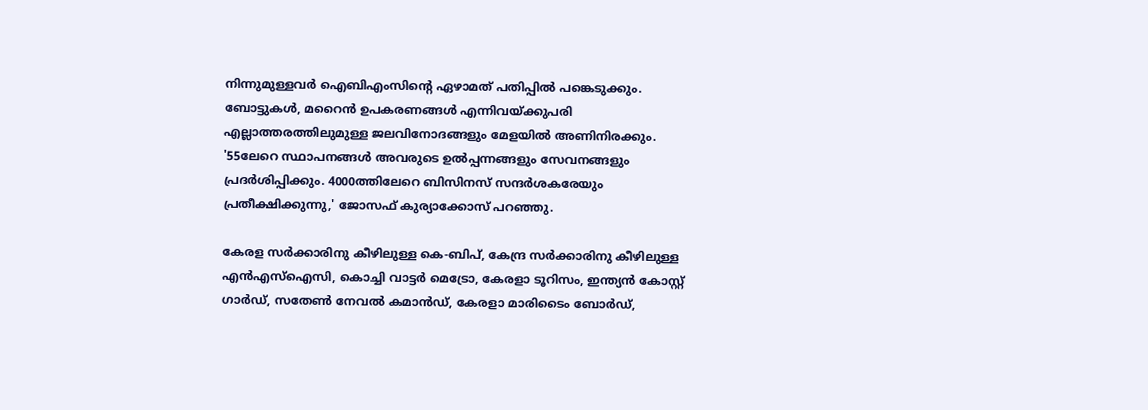നിന്നുമുള്ളവര്‍ ഐബിഎംസിന്റെ ഏഴാമത് പതിപ്പില്‍ പങ്കെടുക്കും. ബോട്ടുകള്‍, മറൈന്‍ ഉപകരണങ്ങള്‍ എന്നിവയ്ക്കുപരി എല്ലാത്തരത്തിലുമുള്ള ജലവിനോദങ്ങളും മേളയില്‍ അണിനിരക്കും. '55ലേറെ സ്ഥാപനങ്ങള്‍ അവരുടെ ഉല്‍പ്പന്നങ്ങളും സേവനങ്ങളും പ്രദര്‍ശിപ്പിക്കും. 4000ത്തിലേറെ ബിസിനസ് സന്ദര്‍ശകരേയും പ്രതീക്ഷിക്കുന്നു,' ജോസഫ് കുര്യാക്കോസ് പറഞ്ഞു.

കേരള സര്‍ക്കാരിനു കീഴിലുള്ള കെ-ബിപ്, കേന്ദ്ര സര്‍ക്കാരിനു കീഴിലുള്ള എന്‍എസ്‌ഐസി, കൊച്ചി വാട്ടര്‍ മെട്രോ, കേരളാ ടൂറിസം, ഇന്ത്യന്‍ കോസ്റ്റ് ഗാര്‍ഡ്, സതേണ്‍ നേവല്‍ കമാന്‍ഡ്, കേരളാ മാരിടൈം ബോര്‍ഡ്,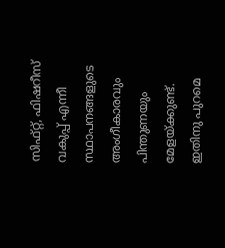സിഫ്റ്റ്, ഫിഷറീസ് വകുപ്പ് എന്നീ സ്ഥാപനങ്ങളുടെ അംഗീകാരവും പിന്തുണയും മേളയ്ക്കുണ്ട്. ഇതിനു പുറമെ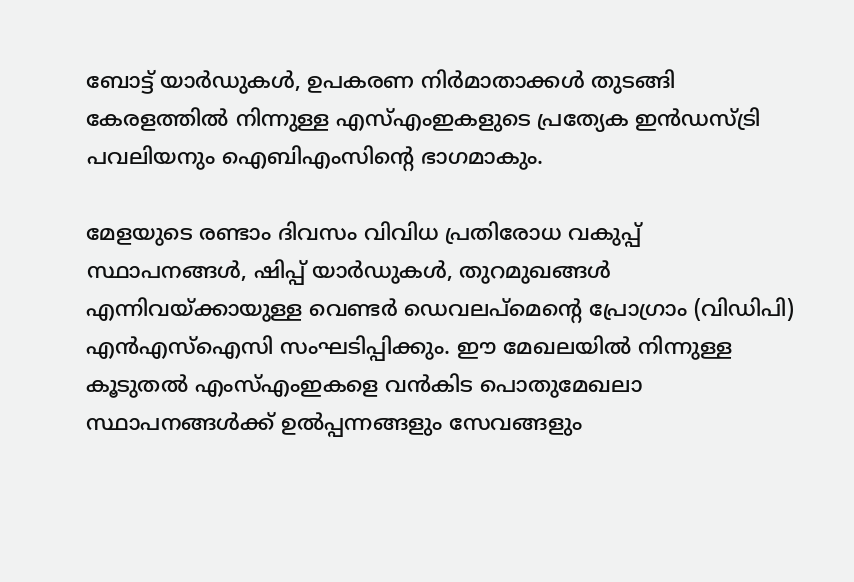ബോട്ട് യാര്‍ഡുകള്‍, ഉപകരണ നിര്‍മാതാക്കള്‍ തുടങ്ങി കേരളത്തില്‍ നിന്നുള്ള എസ്എംഇകളുടെ പ്രത്യേക ഇന്‍ഡസ്ട്രി പവലിയനും ഐബിഎംസിന്റെ ഭാഗമാകും.

മേളയുടെ രണ്ടാം ദിവസം വിവിധ പ്രതിരോധ വകുപ്പ് സ്ഥാപനങ്ങള്‍, ഷിപ്പ് യാര്‍ഡുകള്‍, തുറമുഖങ്ങള്‍ എന്നിവയ്ക്കായുള്ള വെണ്ടര്‍ ഡെവലപ്‌മെന്റെ പ്രോഗ്രാം (വിഡിപി) എന്‍എസ്‌ഐസി സംഘടിപ്പിക്കും. ഈ മേഖലയില്‍ നിന്നുള്ള കൂടുതല്‍ എംസ്എംഇകളെ വന്‍കിട പൊതുമേഖലാ സ്ഥാപനങ്ങള്‍ക്ക് ഉല്‍പ്പന്നങ്ങളും സേവങ്ങളും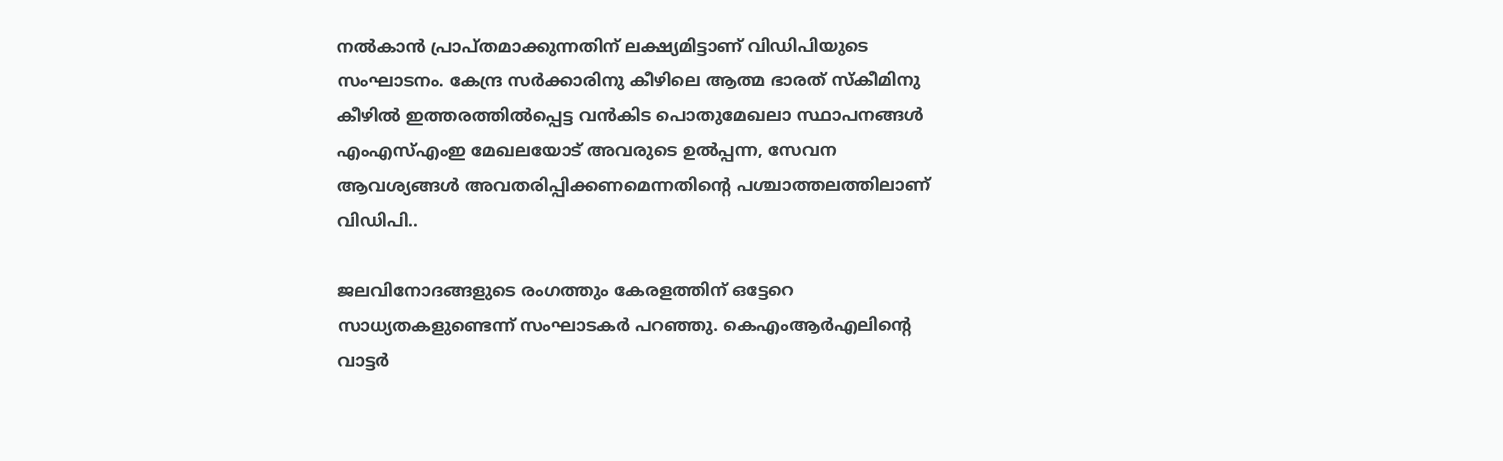നല്‍കാന്‍ പ്രാപ്തമാക്കുന്നതിന് ലക്ഷ്യമിട്ടാണ് വിഡിപിയുടെ സംഘാടനം. കേന്ദ്ര സര്‍ക്കാരിനു കീഴിലെ ആത്മ ഭാരത് സ്‌കീമിനു കീഴില്‍ ഇത്തരത്തില്‍പ്പെട്ട വന്‍കിട പൊതുമേഖലാ സ്ഥാപനങ്ങള്‍ എംഎസ്എംഇ മേഖലയോട് അവരുടെ ഉല്‍പ്പന്ന, സേവന ആവശ്യങ്ങള്‍ അവതരിപ്പിക്കണമെന്നതിന്റെ പശ്ചാത്തലത്തിലാണ് വിഡിപി..

ജലവിനോദങ്ങളുടെ രംഗത്തും കേരളത്തിന് ഒട്ടേറെ സാധ്യതകളുണ്ടെന്ന് സംഘാടകര്‍ പറഞ്ഞു. കെഎംആര്‍എലിന്റെ വാട്ടര്‍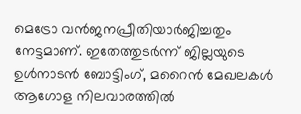മെട്രോ വന്‍ജനപ്രീതിയാര്‍ജിച്ചതും നേട്ടമാണ്. ഇതേത്തുടര്‍ന്ന് ജില്ലയുടെ ഉള്‍നാടന്‍ ബോട്ടിംഗ്, മറൈന്‍ മേഖലകള്‍ ആഗോള നിലവാരത്തില്‍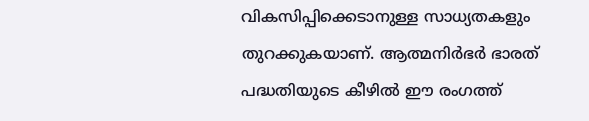വികസിപ്പിക്കെടാനുള്ള സാധ്യതകളും തുറക്കുകയാണ്. ആത്മനിര്‍ഭര്‍ ഭാരത് പദ്ധതിയുടെ കീഴില്‍ ഈ രംഗത്ത്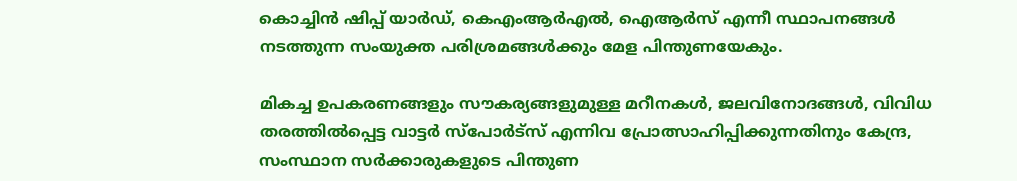കൊച്ചിന്‍ ഷിപ്പ് യാര്‍ഡ്, കെഎംആര്‍എല്‍, ഐആര്‍സ് എന്നീ സ്ഥാപനങ്ങള്‍ നടത്തുന്ന സംയുക്ത പരിശ്രമങ്ങള്‍ക്കും മേള പിന്തുണയേകും.

മികച്ച ഉപകരണങ്ങളും സൗകര്യങ്ങളുമുള്ള മറീനകള്‍, ജലവിനോദങ്ങള്‍, വിവിധ തരത്തില്‍പ്പെട്ട വാട്ടര്‍ സ്‌പോര്‍ട്‌സ് എന്നിവ പ്രോത്സാഹിപ്പിക്കുന്നതിനും കേന്ദ്ര, സംസ്ഥാന സര്‍ക്കാരുകളുടെ പിന്തുണ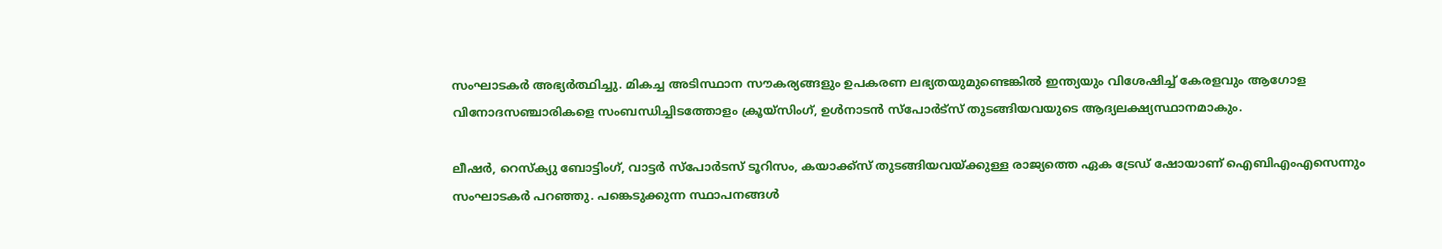സംഘാടകര്‍ അഭ്യര്‍ത്ഥിച്ചു. മികച്ച അടിസ്ഥാന സൗകര്യങ്ങളും ഉപകരണ ലഭ്യതയുമുണ്ടെങ്കില്‍ ഇന്ത്യയും വിശേഷിച്ച് കേരളവും ആഗോള വിനോദസഞ്ചാരികളെ സംബന്ധിച്ചിടത്തോളം ക്രൂയ്‌സിംഗ്, ഉള്‍നാടന്‍ സ്‌പോര്‍ട്‌സ് തുടങ്ങിയവയുടെ ആദ്യലക്ഷ്യസ്ഥാനമാകും.

ലീഷര്‍, റെസ്‌ക്യു ബോട്ടിംഗ്, വാട്ടര്‍ സ്‌പോര്‍ടസ് ടൂറിസം, കയാക്ക്‌സ് തുടങ്ങിയവയ്ക്കുള്ള രാജ്യത്തെ ഏക ട്രേഡ് ഷോയാണ് ഐബിഎംഎസെന്നും സംഘാടകര്‍ പറഞ്ഞു. പങ്കെടുക്കുന്ന സ്ഥാപനങ്ങള്‍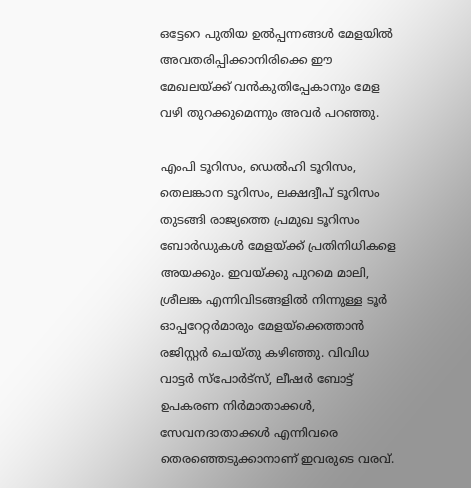ഒട്ടേറെ പുതിയ ഉല്‍പ്പന്നങ്ങള്‍ മേളയില്‍ അവതരിപ്പിക്കാനിരിക്കെ ഈ മേഖലയ്ക്ക് വന്‍കുതിപ്പേകാനും മേള വഴി തുറക്കുമെന്നും അവര്‍ പറഞ്ഞു.

എംപി ടൂറിസം, ഡെല്‍ഹി ടൂറിസം, തെലങ്കാന ടൂറിസം, ലക്ഷദ്വീപ് ടൂറിസം തുടങ്ങി രാജ്യത്തെ പ്രമുഖ ടൂറിസം ബോര്‍ഡുകള്‍ മേളയ്ക്ക് പ്രതിനിധികളെ അയക്കും. ഇവയ്ക്കു പുറമെ മാലി, ശ്രീലങ്ക എന്നിവിടങ്ങളില്‍ നിന്നുള്ള ടൂര്‍ ഓപ്പറേറ്റര്‍മാരും മേളയ്‌ക്കെത്താന്‍ രജിസ്റ്റര്‍ ചെയ്തു കഴിഞ്ഞു. വിവിധ വാട്ടര്‍ സ്‌പോര്‍ട്‌സ്, ലീഷര്‍ ബോട്ട് ഉപകരണ നിര്‍മാതാക്കള്‍, സേവനദാതാക്കള്‍ എന്നിവരെ തെരഞ്ഞെടുക്കാനാണ് ഇവരുടെ വരവ്.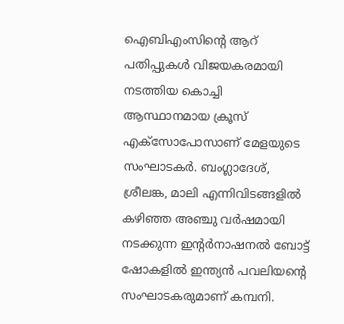ഐബിഎംസിന്റെ ആറ് പതിപ്പുകള്‍ വിജയകരമായി നടത്തിയ കൊച്ചി ആസ്ഥാനമായ ക്രൂസ് എക്‌സോപോസാണ് മേളയുടെ സംഘാടകര്‍. ബംഗ്ലാദേശ്, ശ്രീലങ്ക, മാലി എന്നിവിടങ്ങളില്‍ കഴിഞ്ഞ അഞ്ചു വര്‍ഷമായി നടക്കുന്ന ഇന്റര്‍നാഷനല്‍ ബോട്ട് ഷോകളില്‍ ഇന്ത്യന്‍ പവലിയന്റെ സംഘാടകരുമാണ് കമ്പനി.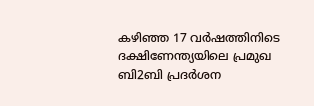കഴിഞ്ഞ 17 വര്‍ഷത്തിനിടെ ദക്ഷിണേന്ത്യയിലെ പ്രമുഖ ബി2ബി പ്രദര്‍ശന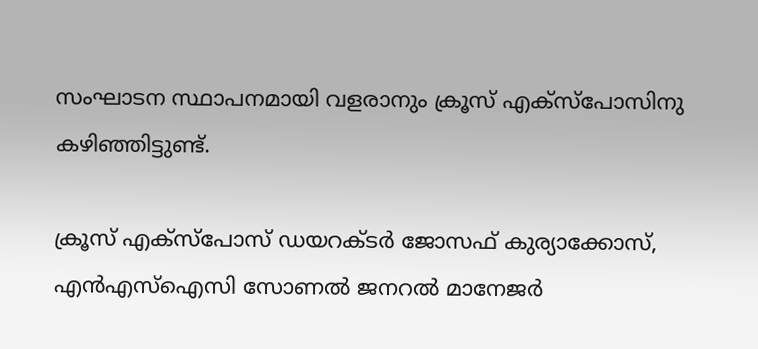സംഘാടന സ്ഥാപനമായി വളരാനും ക്രൂസ് എക്‌സ്‌പോസിനു കഴിഞ്ഞിട്ടുണ്ട്.

ക്രൂസ് എക്‌സ്‌പോസ് ഡയറക്ടര്‍ ജോസഫ് കുര്യാക്കോസ്, എന്‍എസ്‌ഐസി സോണല്‍ ജനറല്‍ മാനേജര്‍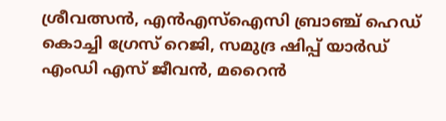ശ്രീവത്സന്‍, എന്‍എസ്‌ഐസി ബ്രാഞ്ച് ഹെഡ് കൊച്ചി ഗ്രേസ് റെജി, സമുദ്ര ഷിപ്പ് യാര്‍ഡ് എംഡി എസ് ജീവന്‍, മറൈന്‍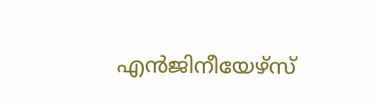എന്‍ജിനീയേഴ്‌സ്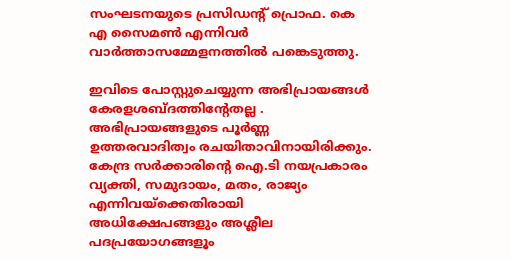സംഘടനയുടെ പ്രസിഡന്റ് പ്രൊഫ. കെ എ സൈമണ്‍ എന്നിവര്‍ വാര്‍ത്താസമ്മേളനത്തില്‍ പങ്കെടുത്തു.

ഇവിടെ പോസ്റ്റുചെയ്യുന്ന അഭിപ്രായങ്ങള്‍ കേരളശബ്‌ദത്തിന്റേതല്ല . അഭിപ്രായങ്ങളുടെ പൂര്‍ണ്ണ ഉത്തരവാദിത്വം രചയിതാവിനായിരിക്കും. കേന്ദ്ര സർക്കാരിന്റെ ഐ.ടി നയപ്രകാരം വ്യക്തി, സമുദായം, മതം, രാജ്യം എന്നിവയ്ക്കെതിരായി അധിക്ഷേപങ്ങളും അശ്ലീല പദപ്രയോഗങ്ങളൂം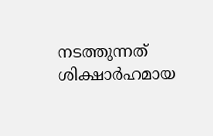നടത്തുന്നത് ശിക്ഷാര്‍ഹമായ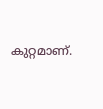കുറ്റമാണ്.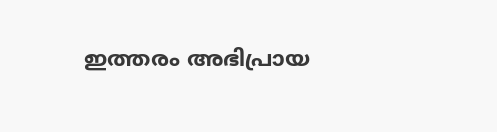ഇത്തരം അഭിപ്രായ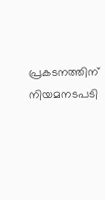പ്രകടനത്തിന് നിയമനടപടി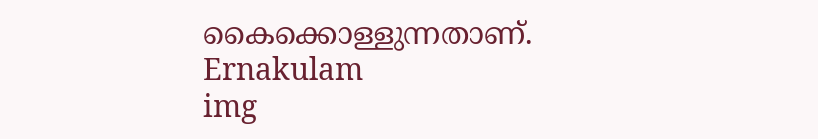കൈക്കൊള്ളുന്നതാണ്.
Ernakulam
img